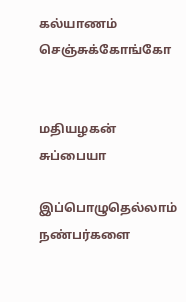கல்யாணம் செஞ்சுக்கோங்கோ


மதியழகன் சுப்பையா

இப்பொழுதெல்லாம் நண்பர்களை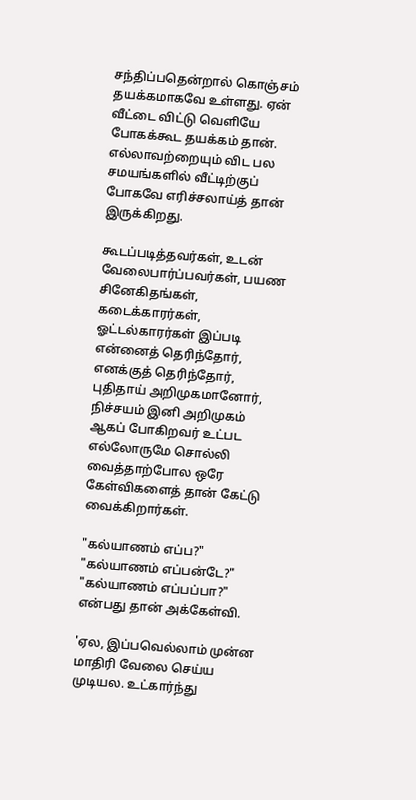சந்திப்பதென்றால் கொஞ்சம் தயக்கமாகவே உள்ளது. ஏன் வீட்டை விட்டு வெளியே போகக்கூட தயக்கம் தான். எல்லாவற்றையும் விட பல சமயங்களில் வீட்டிற்குப் போகவே எரிச்சலாய்த் தான் இருக்கிறது.

கூடப்படித்தவர்கள், உடன் வேலைபார்ப்பவர்கள், பயண சினேகிதங்கள், கடைக்காரர்கள், ஓட்டல்காரர்கள் இப்படி என்னைத் தெரிந்தோர், எனக்குத் தெரிந்தோர், புதிதாய் அறிமுகமானோர், நிச்சயம் இனி அறிமுகம் ஆகப் போகிறவர் உட்பட எல்லோருமே சொல்லி வைத்தாற்போல ஒரே கேள்விகளைத் தான் கேட்டு வைக்கிறார்கள்.

"கல்யாணம் எப்ப?" "கல்யாணம் எப்பன்டே?" "கல்யாணம் எப்பப்பா?" என்பது தான் அக்கேள்வி.

'ஏல, இப்பவெல்லாம் முன்ன மாதிரி வேலை செய்ய முடியல. உட்கார்ந்து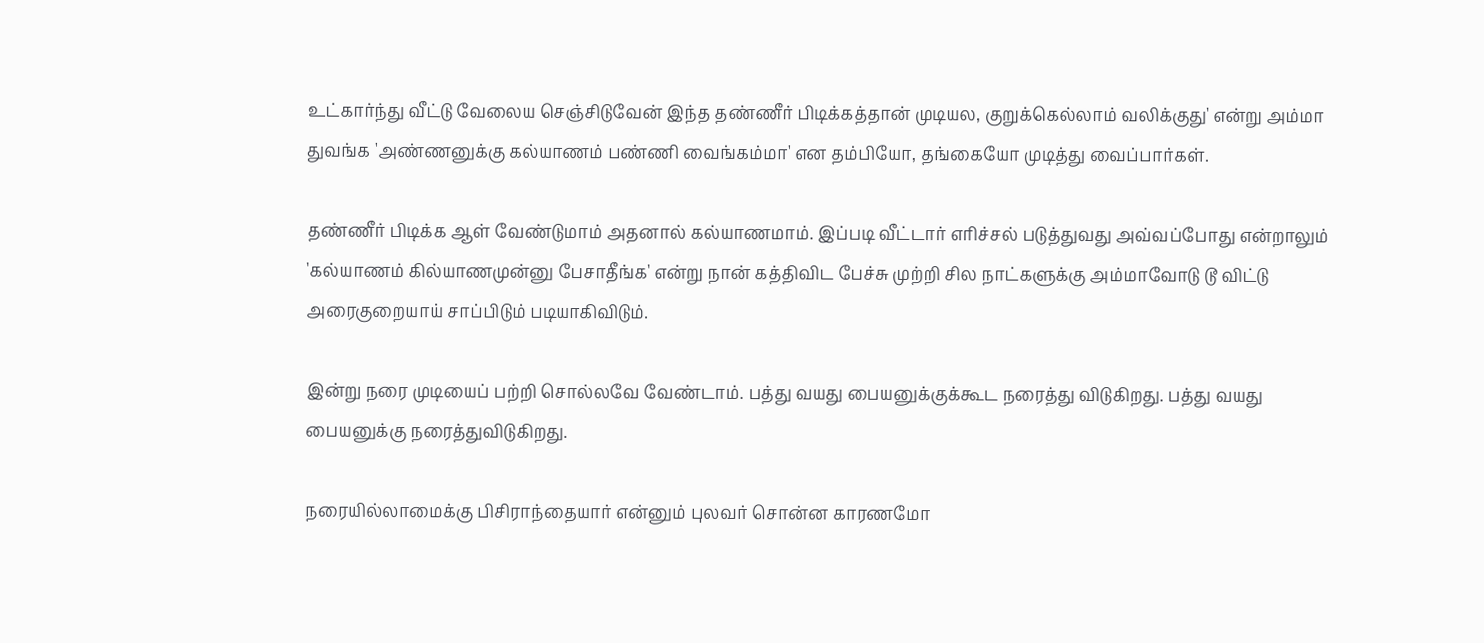உட்கார்ந்து வீட்டு வேலைய செஞ்சிடுவேன் இந்த தண்ணீர் பிடிக்கத்தான் முடியல, குறுக்கெல்லாம் வலிக்குது' என்று அம்மா துவங்க 'அண்ணனுக்கு கல்யாணம் பண்ணி வைங்கம்மா' என தம்பியோ, தங்கையோ முடித்து வைப்பார்கள்.

தண்ணீர் பிடிக்க ஆள் வேண்டுமாம் அதனால் கல்யாணமாம். இப்படி வீட்டார் எரிச்சல் படுத்துவது அவ்வப்போது என்றாலும் 'கல்யாணம் கில்யாணமுன்னு பேசாதீங்க' என்று நான் கத்திவிட பேச்சு முற்றி சில நாட்களுக்கு அம்மாவோடு டூ விட்டு அரைகுறையாய் சாப்பிடும் படியாகிவிடும்.

இன்று நரை முடியைப் பற்றி சொல்லவே வேண்டாம். பத்து வயது பையனுக்குக்கூட நரைத்து விடுகிறது. பத்து வயது பையனுக்கு நரைத்துவிடுகிறது.

நரையில்லாமைக்கு பிசிராந்தையார் என்னும் புலவர் சொன்ன காரணமோ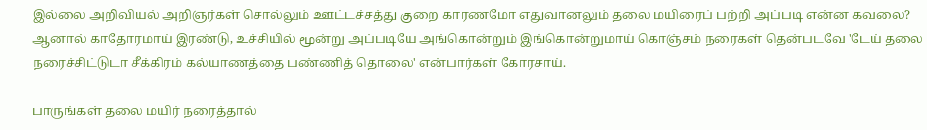இல்லை அறிவியல் அறிஞர்கள் சொல்லும் ஊட்டச்சத்து குறை காரணமோ எதுவானலும் தலை மயிரைப் பற்றி அப்படி என்ன கவலை? ஆனால் காதோரமாய் இரண்டு, உச்சியில் மூன்று அப்படியே அங்கொன்றும் இங்கொன்றுமாய் கொஞ்சம் நரைகள் தென்படவே 'டேய் தலை நரைச்சிட்டுடா சீக்கிரம் கல்யாணத்தை பண்ணித் தொலை' என்பார்கள் கோரசாய்.

பாருங்கள் தலை மயிர் நரைத்தால்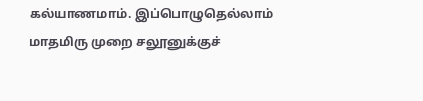கல்யாணமாம். இப்பொழுதெல்லாம் மாதமிரு முறை சலூனுக்குச்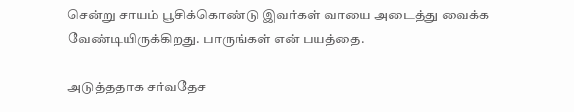சென்று சாயம் பூசிக்கொண்டு இவர்கள் வாயை அடைத்து வைக்க வேண்டியிருக்கிறது. பாருங்கள் என் பயத்தை.

அடுத்ததாக சர்வதேச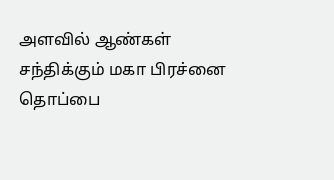அளவில் ஆண்கள் சந்திக்கும் மகா பிரச்னை தொப்பை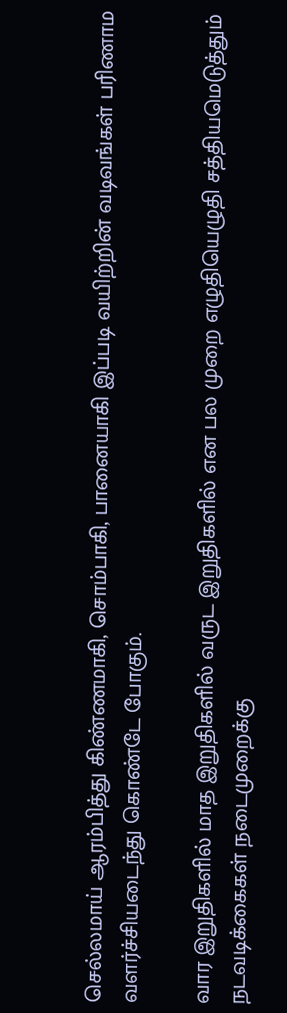செல்லமாய் ஆரம்பித்து கிண்ணமாகி, சொம்பாகி, பானையாகி இப்படி வயிற்றின் வடிவங்கள் பரிணாம வளர்ச்சியடைந்து கொண்டே போகும்.

வார இறுதிகளில் மாத இறுதிகளில் வருட இறுதிகளில் என பல முறை எழுதியெழுதி சத்தியமெடுத்தும் நடவடிக்கைகள் நடைமுறைக்கு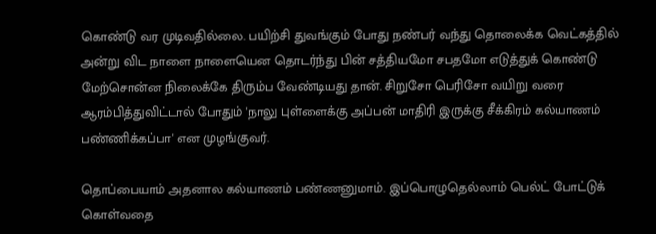கொண்டு வர முடிவதில்லை. பயிற்சி துவங்கும் போது நண்பர் வந்து தொலைக்க வெட்கத்தில் அன்று விட நாளை நாளையென தொடர்ந்து பின் சத்தியமோ சபதமோ எடுத்துக் கொண்டு மேற்சொன்ன நிலைக்கே திரும்ப வேண்டியது தான். சிறுசோ பெரிசோ வயிறு வரை ஆரம்பித்துவிட்டால் போதும் 'நாலு புள்ளைக்கு அப்பன் மாதிரி இருக்கு சீக்கிரம் கல்யாணம் பண்ணிக்கப்பா' என முழங்குவர்.

தொப்பையாம் அதனால கல்யாணம் பண்ணனுமாம். இப்பொழுதெல்லாம் பெல்ட் போட்டுக் கொள்வதை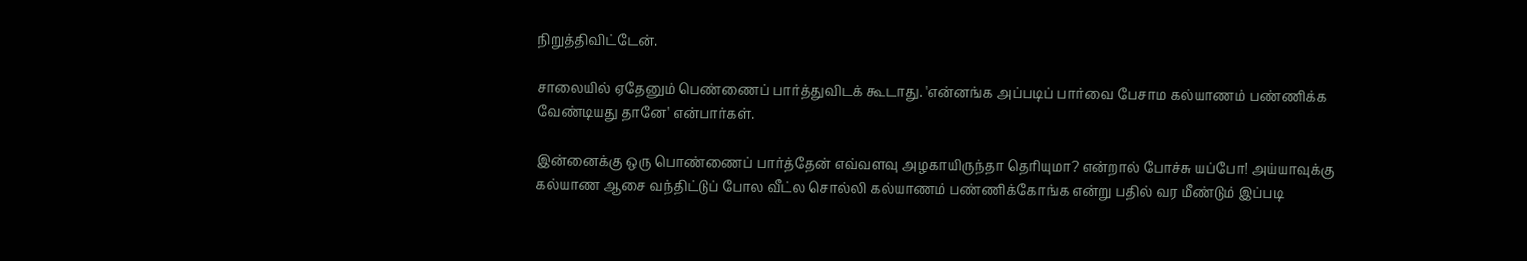நிறுத்திவிட்டேன்.

சாலையில் ஏதேனும் பெண்ணைப் பார்த்துவிடக் கூடாது. 'என்னங்க அப்படிப் பார்வை பேசாம கல்யாணம் பண்ணிக்க வேண்டியது தானே' என்பார்கள்.

இன்னைக்கு ஒரு பொண்ணைப் பார்த்தேன் எவ்வளவு அழகாயிருந்தா தெரியுமா? என்றால் போச்சு யப்போ! அய்யாவுக்கு கல்யாண ஆசை வந்திட்டுப் போல வீட்ல சொல்லி கல்யாணம் பண்ணிக்கோங்க என்று பதில் வர மீண்டும் இப்படி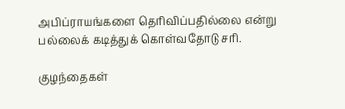அபிப்ராயங்களை தெரிவிப்பதில்லை என்று பல்லைக் கடித்துக் கொள்வதோடு சரி.

குழந்தைகள்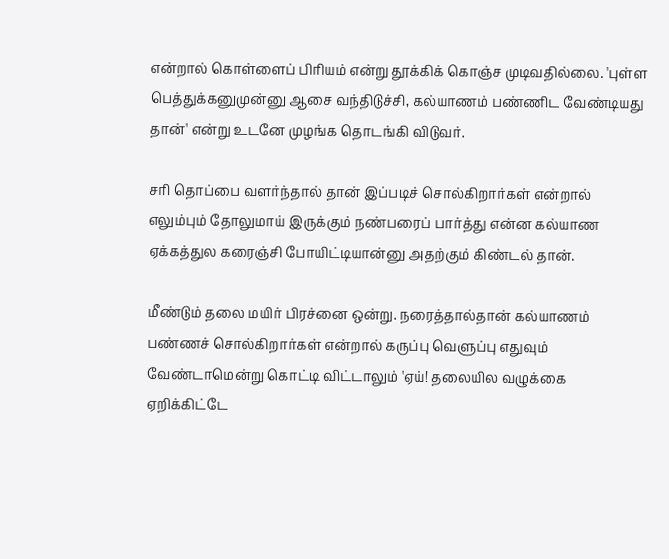என்றால் கொள்ளைப் பிரியம் என்று தூக்கிக் கொஞ்ச முடிவதில்லை. 'புள்ள பெத்துக்கனுமுன்னு ஆசை வந்திடுச்சி, கல்யாணம் பண்ணிட வேண்டியது தான்' என்று உடனே முழங்க தொடங்கி விடுவர்.

சரி தொப்பை வளர்ந்தால் தான் இப்படிச் சொல்கிறார்கள் என்றால் எலும்பும் தோலுமாய் இருக்கும் நண்பரைப் பார்த்து என்ன கல்யாண ஏக்கத்துல கரைஞ்சி போயிட்டியான்னு அதற்கும் கிண்டல் தான்.

மீண்டும் தலை மயிர் பிரச்னை ஒன்று. நரைத்தால்தான் கல்யாணம் பண்ணச் சொல்கிறார்கள் என்றால் கருப்பு வெளுப்பு எதுவும் வேண்டாமென்று கொட்டி விட்டாலும் 'ஏய்! தலையில வழுக்கை ஏறிக்கிட்டே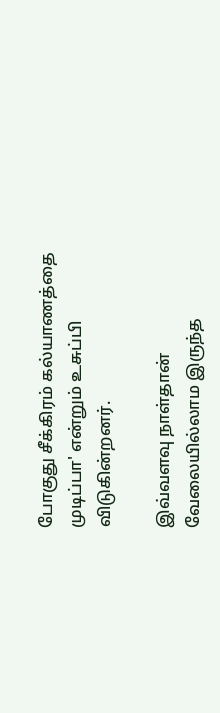போகுது சீக்கிரம் கல்யாணத்தை முடிப்பா' என்றும் உசுப்பி விடுகின்றனர்.

இவ்வளவு நாள்தான் வேலையில்லாம இருந்த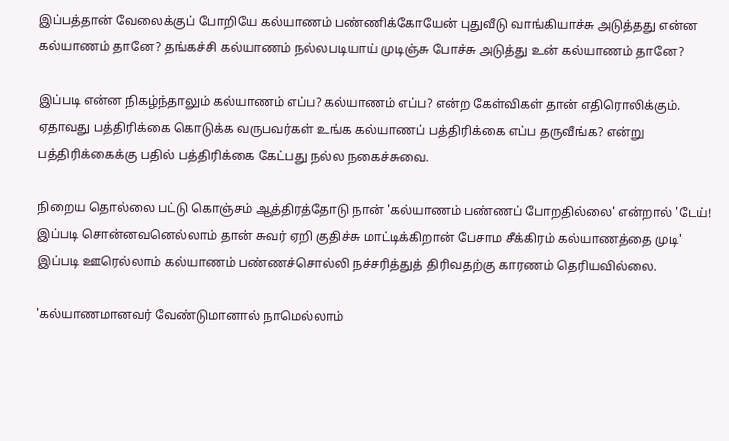இப்பத்தான் வேலைக்குப் போறியே கல்யாணம் பண்ணிக்கோயேன் புதுவீடு வாங்கியாச்சு அடுத்தது என்ன கல்யாணம் தானே? தங்கச்சி கல்யாணம் நல்லபடியாய் முடிஞ்சு போச்சு அடுத்து உன் கல்யாணம் தானே?

இப்படி என்ன நிகழ்ந்தாலும் கல்யாணம் எப்ப? கல்யாணம் எப்ப? என்ற கேள்விகள் தான் எதிரொலிக்கும். ஏதாவது பத்திரிக்கை கொடுக்க வருபவர்கள் உங்க கல்யாணப் பத்திரிக்கை எப்ப தருவீங்க? என்று பத்திரிக்கைக்கு பதில் பத்திரிக்கை கேட்பது நல்ல நகைச்சுவை.

நிறைய தொல்லை பட்டு கொஞ்சம் ஆத்திரத்தோடு நான் 'கல்யாணம் பண்ணப் போறதில்லை' என்றால் 'டேய்! இப்படி சொன்னவனெல்லாம் தான் சுவர் ஏறி குதிச்சு மாட்டிக்கிறான் பேசாம சீக்கிரம் கல்யாணத்தை முடி' இப்படி ஊரெல்லாம் கல்யாணம் பண்ணச்சொல்லி நச்சரித்துத் திரிவதற்கு காரணம் தெரியவில்லை.

'கல்யாணமானவர் வேண்டுமானால் நாமெல்லாம்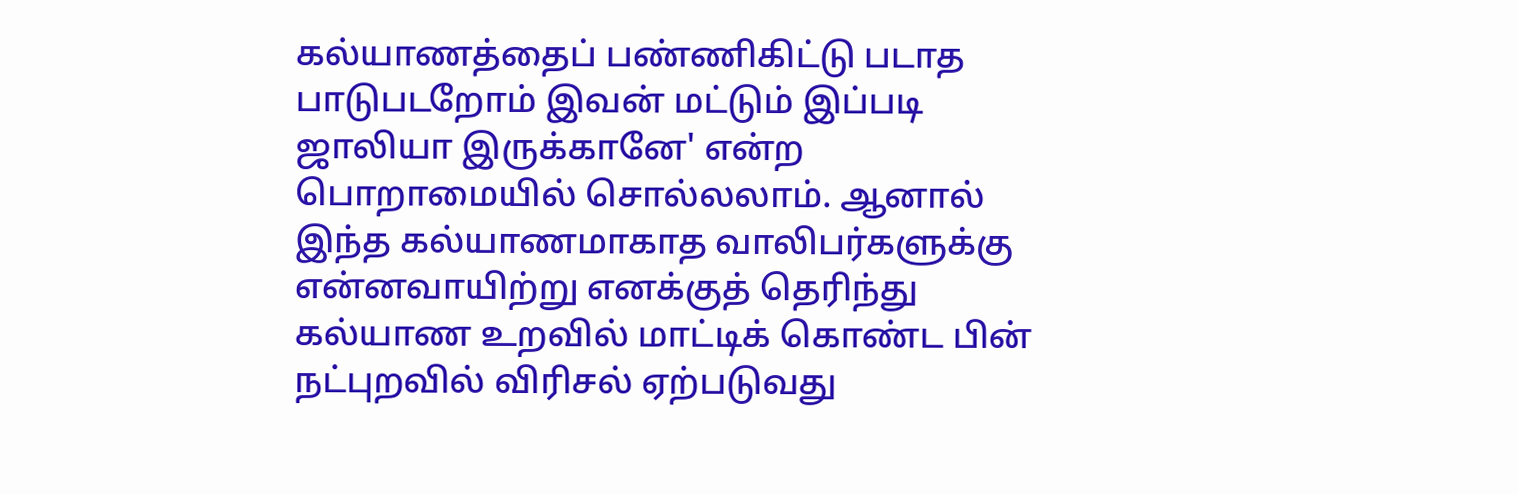கல்யாணத்தைப் பண்ணிகிட்டு படாத பாடுபடறோம் இவன் மட்டும் இப்படி ஜாலியா இருக்கானே' என்ற பொறாமையில் சொல்லலாம். ஆனால் இந்த கல்யாணமாகாத வாலிபர்களுக்கு என்னவாயிற்று எனக்குத் தெரிந்து கல்யாண உறவில் மாட்டிக் கொண்ட பின் நட்புறவில் விரிசல் ஏற்படுவது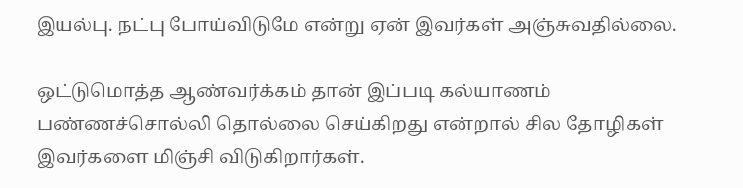இயல்பு. நட்பு போய்விடுமே என்று ஏன் இவர்கள் அஞ்சுவதில்லை.

ஒட்டுமொத்த ஆண்வர்க்கம் தான் இப்படி கல்யாணம் பண்ணச்சொல்லி தொல்லை செய்கிறது என்றால் சில தோழிகள் இவர்களை மிஞ்சி விடுகிறார்கள்.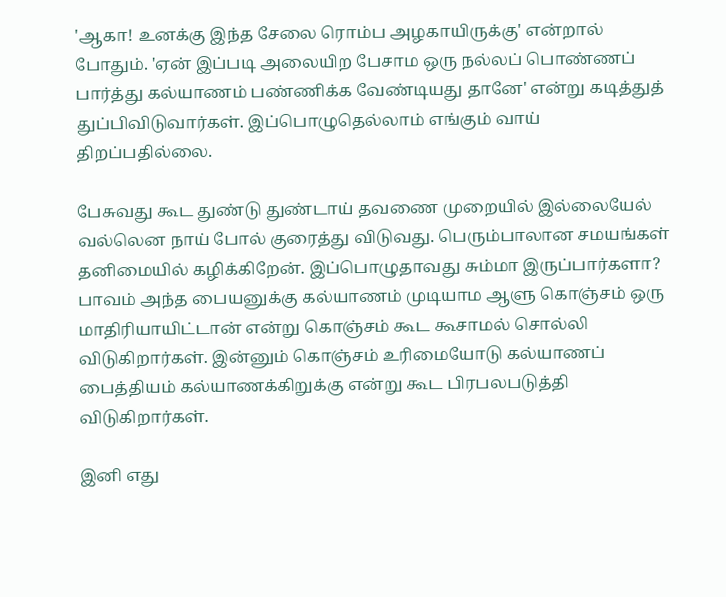'ஆகா! உனக்கு இந்த சேலை ரொம்ப அழகாயிருக்கு' என்றால் போதும். 'ஏன் இப்படி அலையிற பேசாம ஒரு நல்லப் பொண்ணப் பார்த்து கல்யாணம் பண்ணிக்க வேண்டியது தானே' என்று கடித்துத் துப்பிவிடுவார்கள். இப்பொழுதெல்லாம் எங்கும் வாய் திறப்பதில்லை.

பேசுவது கூட துண்டு துண்டாய் தவணை முறையில் இல்லையேல் வல்லென நாய் போல் குரைத்து விடுவது. பெரும்பாலான சமயங்கள் தனிமையில் கழிக்கிறேன். இப்பொழுதாவது சும்மா இருப்பார்களா? பாவம் அந்த பையனுக்கு கல்யாணம் முடியாம ஆளு கொஞ்சம் ஒரு மாதிரியாயிட்டான் என்று கொஞ்சம் கூட கூசாமல் சொல்லி விடுகிறார்கள். இன்னும் கொஞ்சம் உரிமையோடு கல்யாணப் பைத்தியம் கல்யாணக்கிறுக்கு என்று கூட பிரபலபடுத்தி விடுகிறார்கள்.

இனி எது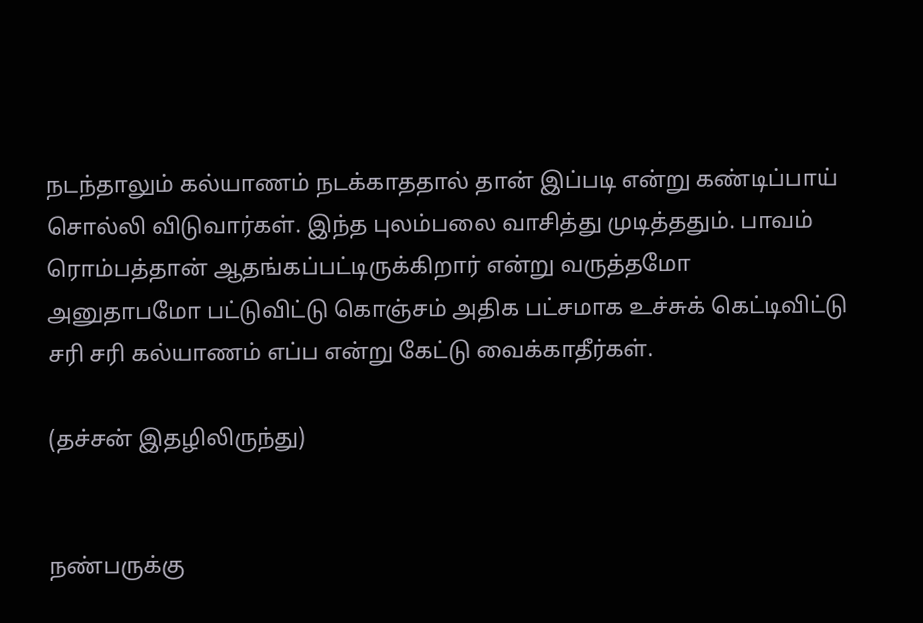நடந்தாலும் கல்யாணம் நடக்காததால் தான் இப்படி என்று கண்டிப்பாய் சொல்லி விடுவார்கள். இந்த புலம்பலை வாசித்து முடித்ததும். பாவம் ரொம்பத்தான் ஆதங்கப்பட்டிருக்கிறார் என்று வருத்தமோ அனுதாபமோ பட்டுவிட்டு கொஞ்சம் அதிக பட்சமாக உச்சுக் கெட்டிவிட்டு சரி சரி கல்யாணம் எப்ப என்று கேட்டு வைக்காதீர்கள்.

(தச்சன் இதழிலிருந்து)


நண்பருக்கு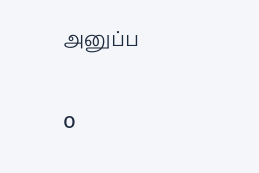அனுப்ப


o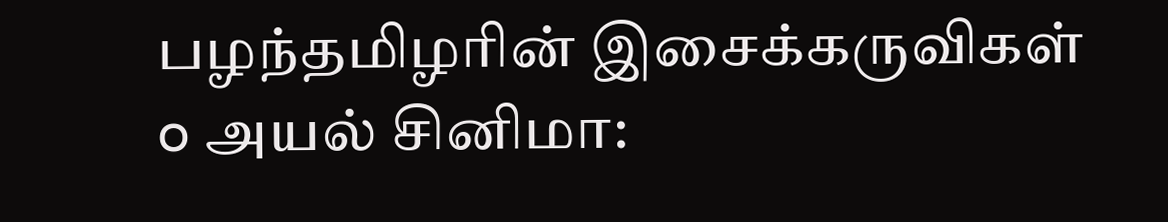பழந்தமிழரின் இசைக்கருவிகள்
o அயல் சினிமா: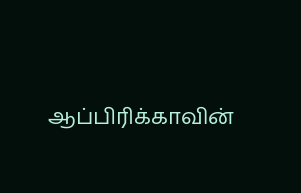ஆப்பிரிக்காவின்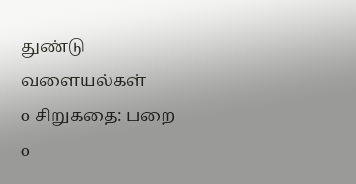துண்டு வளையல்கள்
o சிறுகதை: பறை
o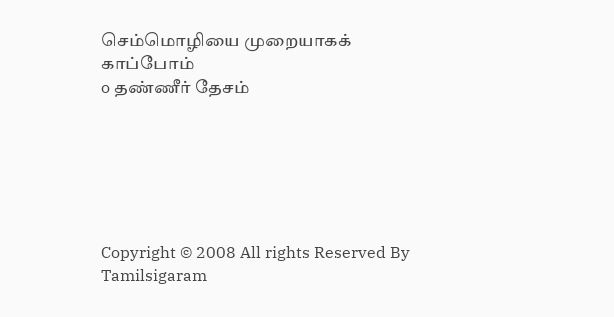செம்மொழியை முறையாகக் காப்போம்
o தண்ணீர் தேசம்






Copyright © 2008 All rights Reserved By Tamilsigaram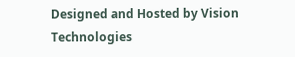Designed and Hosted by Vision Technologies